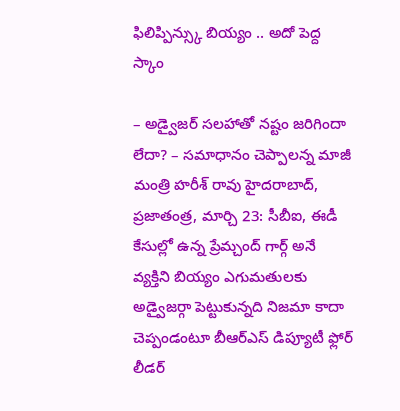ఫిలిప్పిన్స్కు బియ్యం .. అదో పెద్ద స్కాం

– అడ్వైజర్ సలహాతో నష్టం జరిగిందా లేదా? – సమాధానం చెప్పాలన్న మాజీ మంత్రి హరీశ్ రావు హైదరాబాద్, ప్రజాతంత్ర, మార్చి 23: సీబీఐ, ఈడీ కేసుల్లో ఉన్న ప్రేమ్చంద్ గార్గ్ అనే వ్యక్తిని బియ్యం ఎగుమతులకు అడ్వైజర్గా పెట్టుకున్నది నిజమా కాదా చెప్పండంటూ బీఆర్ఎస్ డిప్యూటీ ఫ్లోర్ లీడర్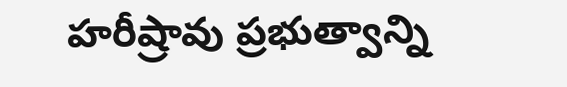హరీష్రావు ప్రభుత్వాన్ని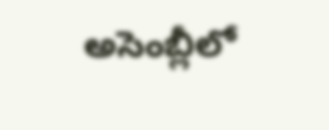అసెంబ్లీలో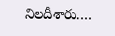నిలదీశారు.…